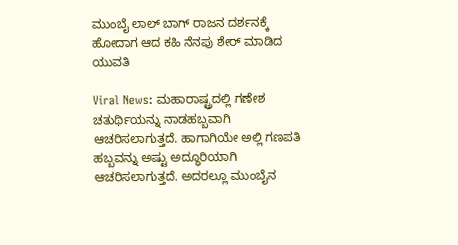ಮುಂಬೈ ಲಾಲ್‌ ಬಾಗ್‌ ರಾಜನ ದರ್ಶನಕ್ಕೆ ಹೋದಾಗ ಆದ ಕಹಿ ನೆನಪು ಶೇರ್ ಮಾಡಿದ ಯುವತಿ

Viral News: ಮಹಾರಾಷ್ಟ್ರದಲ್ಲಿ ಗಣೇಶ ಚತುರ್ಥಿಯನ್ನು ನಾಡಹಬ್ಬವಾಗಿ ಆಚರಿಸಲಾಗುತ್ತದೆ. ಹಾಗಾಗಿಯೇ ಅಲ್ಲಿ ಗಣಪತಿ ಹಬ್ಬವನ್ನು ಅಷ್ಟು ಅದ್ಧೂರಿಯಾಗಿ ಆಚರಿಸಲಾಗುತ್ತದೆ. ಅದರಲ್ಲೂ ಮುಂಬೈನ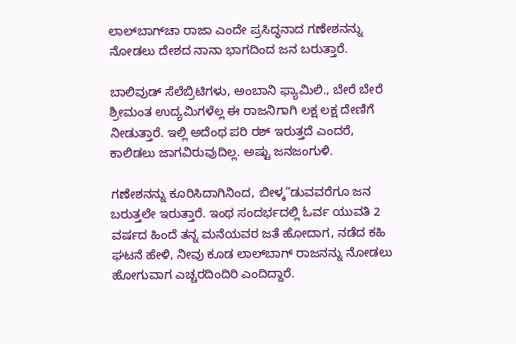ಲಾಲ್‌ಬಾಗ್‌ಚಾ ರಾಜಾ ಎಂದೇ ಪ್ರಸಿದ್ಧನಾದ ಗಣೇಶನನ್ನು ನೋಡಲು ದೇಶದ ನಾನಾ ಭಾಗದಿಂದ ಜನ ಬರುತ್ತಾರೆ.

ಬಾಲಿವುಡ್ ಸೆಲೆಬ್ರಿಟಿಗಳು, ಅಂಬಾನಿ ಫ್ಯಾಮಿಲಿ., ಬೇರೆ ಬೇರೆ ಶ್ರೀಮಂತ ಉದ್ಯಮಿಗಳೆಲ್ಲ ಈ ರಾಜನಿಗಾಗಿ ಲಕ್ಷ ಲಕ್ಷ ದೇಣಿಗೆ ನೀಡುತ್ತಾರೆ. ಇಲ್ಲಿ ಅದೆಂಥ ಪರಿ ರಶ್ ಇರುತ್ತದೆ ಎಂದರೆ, ಕಾಲಿಡಲು ಜಾಗವಿರುವುದಿಲ್ಲ. ಅಷ್ಟು ಜನಜಂಗುಳಿ.

ಗಣೇಶನನ್ನು ಕೂರಿಸಿದಾಗಿನಿಂದ, ಬೀಳ್ಕ“ಡುವವರೆಗೂ ಜನ ಬರುತ್ತಲೇ ಇರುತ್ತಾರೆ. ಇಂಥ ಸಂದರ್ಭದಲ್ಲಿ ಓರ್ವ ಯುವತಿ 2 ವರ್ಷದ ಹಿಂದೆ ತನ್ನ ಮನೆಯವರ ಜತೆ ಹೋದಾಗ, ನಡೆದ ಕಹಿ ಘಟನೆ ಹೇಳಿ, ನೀವು ಕೂಡ ಲಾಲ್‌ಬಾಗ್ ರಾಜನನ್ನು ನೋಡಲು ಹೋಗುವಾಗ ಎಚ್ಚರದಿಂದಿರಿ ಎಂದಿದ್ದಾರೆ.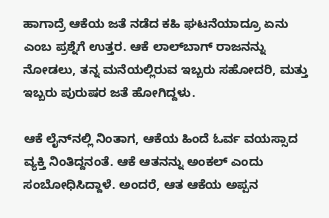ಹಾಗಾದ್ರೆ ಆಕೆಯ ಜತೆ ನಡೆದ ಕಹಿ ಘಟನೆಯಾದ್ರೂ ಏನು ಎಂಬ ಪ್ರಶ್ನೆಗೆ ಉತ್ತರ. ಆಕೆ ಲಾಲ್‌ಬಾಗ್‌ ರಾಜನನ್ನು ನೋಡಲು, ತನ್ನ ಮನೆಯಲ್ಲಿರುವ ಇಬ್ಬರು ಸಹೋದರಿ, ಮತ್ತು ಇಬ್ಬರು ಪುರುಷರ ಜತೆ ಹೋಗಿದ್ದಳು.

ಆಕೆ ಲೈನ್‌ನಲ್ಲಿ ನಿಂತಾಗ, ಆಕೆಯ ಹಿಂದೆ ಓರ್ವ ವಯಸ್ಸಾದ ವ್ಯಕ್ತಿ ನಿಂತಿದ್ದನಂತೆ. ಆಕೆ ಆತನನ್ನು ಅಂಕಲ್ ಎಂದು ಸಂಬೋಧಿಸಿದ್ದಾಳೆ. ಅಂದರೆ, ಆತ ಆಕೆಯ ಅಪ್ಪನ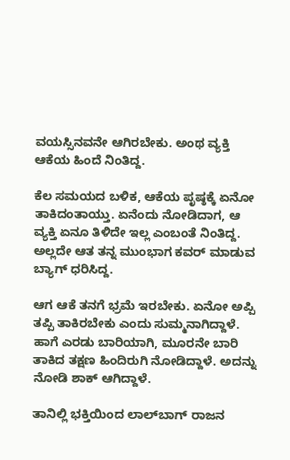ವಯಸ್ಸಿನವನೇ ಆಗಿರಬೇಕು. ಅಂಥ ವ್ಯಕ್ತಿ ಆಕೆಯ ಹಿಂದೆ ನಿಂತಿದ್ದ.

ಕೆಲ ಸಮಯದ ಬಳಿಕ, ಆಕೆಯ ಪೃಷ್ಠಕ್ಕೆ ಏನೋ ತಾಕಿದಂತಾಯ್ತು. ಏನೆಂದು ನೋಡಿದಾಗ, ಆ ವ್ಯಕ್ತಿ ಏನೂ ತಿಳಿದೇ ಇಲ್ಲ ಎಂಬಂತೆ ನಿಂತಿದ್ದ. ಅಲ್ಲದೇ ಆತ ತನ್ನ ಮುಂಭಾಗ ಕವರ್ ಮಾಡುವ ಬ್ಯಾಗ್ ಧರಿಸಿದ್ದ.

ಆಗ ಆಕೆ ತನಗೆ ಭ್ರಮೆ ಇರಬೇಕು. ಏನೋ ಅಪ್ಪಿ ತಪ್ಪಿ ತಾಕಿರಬೇಕು ಎಂದು ಸುಮ್ಮನಾಗಿದ್ದಾಳೆ. ಹಾಗೆ ಎರಡು ಬಾರಿಯಾಗಿ, ಮೂರನೇ ಬಾರಿ ತಾಕಿದ ತಕ್ಷಣ ಹಿಂದಿರುಗಿ ನೋಡಿದ್ದಾಳೆ. ಅದನ್ನು ನೋಡಿ ಶಾಕ್‌ ಆಗಿದ್ದಾಳೆ.

ತಾನಿಲ್ಲಿ ಭಕ್ತಿಯಿಂದ ಲಾಲ್‌ಬಾಗ್‌ ರಾಜನ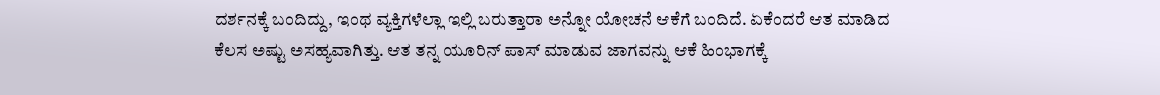ದರ್ಶನಕ್ಕೆ ಬಂದಿದ್ದು, ಇಂಥ ವ್ಯಕ್ತಿಗಳೆಲ್ಲಾ ಇಲ್ಲಿ ಬರುತ್ತಾರಾ ಅನ್ನೋ ಯೋಚನೆ ಆಕೆಗೆ ಬಂದಿದೆ. ಏಕೆಂದರೆ ಆತ ಮಾಡಿದ ಕೆಲಸ ಅಷ್ಟು ಅಸಹ್ಯವಾಗಿತ್ತು. ಆತ ತನ್ನ ಯೂರಿನ್ ಪಾಸ್ ಮಾಡುವ ಜಾಗವನ್ನು ಆಕೆ ಹಿಂಭಾಗಕ್ಕೆ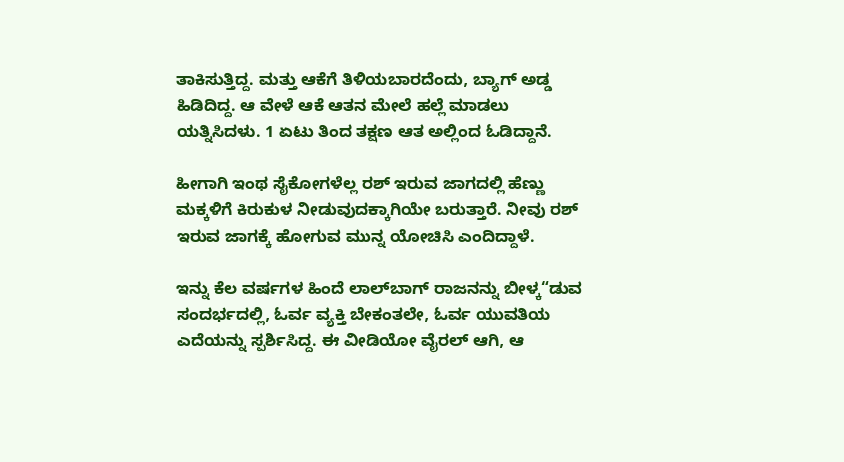ತಾಕಿಸುತ್ತಿದ್ದ. ಮತ್ತು ಆಕೆಗೆ ತಿಳಿಯಬಾರದೆಂದು, ಬ್ಯಾಗ್ ಅಡ್ಡ ಹಿಡಿದಿದ್ದ. ಆ ವೇಳೆ ಆಕೆ ಆತನ ಮೇಲೆ ಹಲ್ಲೆ ಮಾಡಲು ಯತ್ನಿಸಿದಳು. 1 ಏಟು ತಿಂದ ತಕ್ಷಣ ಆತ ಅಲ್ಲಿಂದ ಓಡಿದ್ದಾನೆ.

ಹೀಗಾಗಿ ಇಂಥ ಸೈಕೋಗಳೆಲ್ಲ ರಶ್ ಇರುವ ಜಾಗದಲ್ಲಿ ಹೆಣ್ಣು ಮಕ್ಕಳಿಗೆ ಕಿರುಕುಳ ನೀಡುವುದಕ್ಕಾಗಿಯೇ ಬರುತ್ತಾರೆ. ನೀವು ರಶ್ ಇರುವ ಜಾಗಕ್ಕೆ ಹೋಗುವ ಮುನ್ನ ಯೋಚಿಸಿ ಎಂದಿದ್ದಾಳೆ.

ಇನ್ನು ಕೆಲ ವರ್ಷಗಳ ಹಿಂದೆ ಲಾಲ್‌ಬಾಗ್‌ ರಾಜನನ್ನು ಬೀಳ್ಕ“ಡುವ ಸಂದರ್ಭದಲ್ಲಿ, ಓರ್ವ ವ್ಯಕ್ತಿ ಬೇಕಂತಲೇ, ಓರ್ವ ಯುವತಿಯ ಎದೆಯನ್ನು ಸ್ಪರ್ಶಿಸಿದ್ದ. ಈ ವೀಡಿಯೋ ವೈರಲ್ ಆಗಿ, ಆ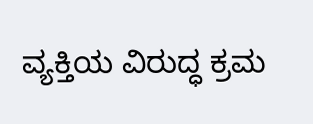ವ್ಯಕ್ತಿಯ ವಿರುದ್ಧ ಕ್ರಮ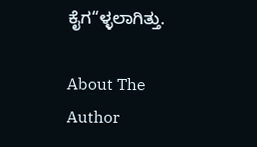ಕೈಗ“ಳ್ಳಲಾಗಿತ್ತು.

About The Author